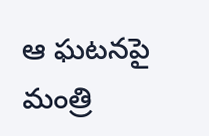ఆ ఘటనపై మంత్రి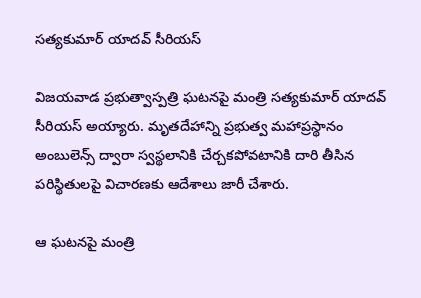సత్యకుమార్ యాదవ్ సీరియస్

విజయవాడ ప్రభుత్వాస్పత్రి ఘటనపై మంత్రి సత్యకుమార్ యాదవ్ సీరియస్ అయ్యారు. మృతదేహాన్ని ప్రభుత్వ మహాప్రస్థానం అంబులెన్స్ ద్వారా స్వస్థలానికి చేర్చకపోవటానికి దారి తీసిన పరిస్థితులపై విచారణకు ఆదేశాలు జారీ చేశారు.

ఆ ఘటనపై మంత్రి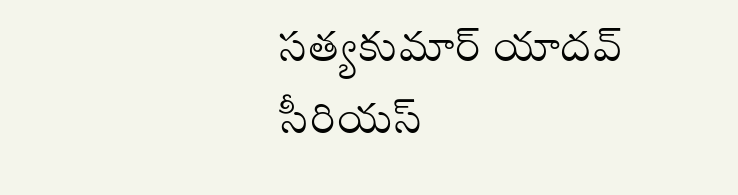సత్యకుమార్ యాదవ్ సీరియస్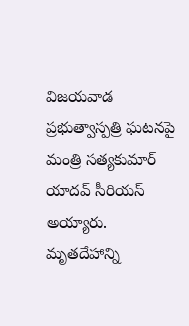విజయవాడ ప్రభుత్వాస్పత్రి ఘటనపై మంత్రి సత్యకుమార్ యాదవ్ సీరియస్ అయ్యారు. మృతదేహాన్ని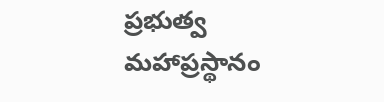ప్రభుత్వ మహాప్రస్థానం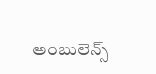అంబులెన్స్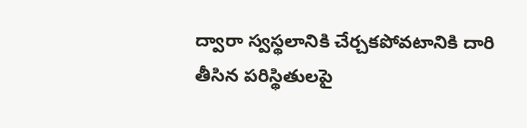ద్వారా స్వస్థలానికి చేర్చకపోవటానికి దారి తీసిన పరిస్థితులపై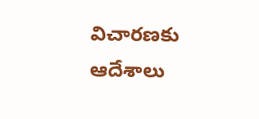విచారణకు ఆదేశాలు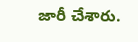జారీ చేశారు.